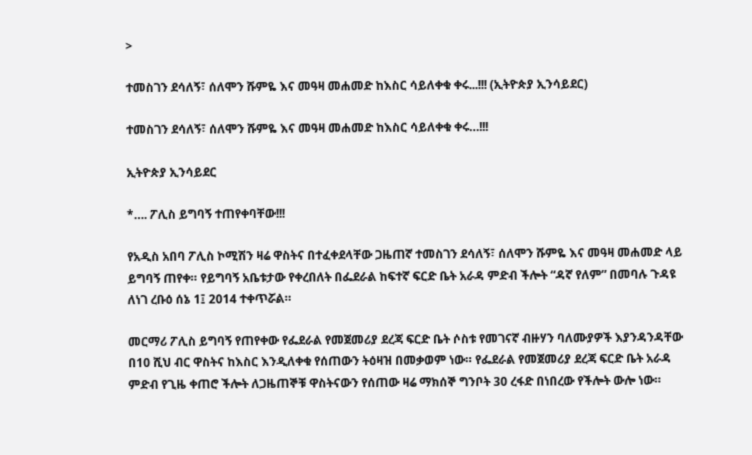>

ተመስገን ደሳለኝ፣ ሰለሞን ሹምዬ እና መዓዛ መሐመድ ከእስር ሳይለቀቁ ቀሩ...!!! (ኢትዮጵያ ኢንሳይደር)

ተመስገን ደሳለኝ፣ ሰለሞን ሹምዬ እና መዓዛ መሐመድ ከእስር ሳይለቀቁ ቀሩ…!!!

ኢትዮጵያ ኢንሳይደር

*…. ፖሊስ ይግባኝ ተጠየቀባቸው!!!

የአዲስ አበባ ፖሊስ ኮሚሽን ዛሬ ዋስትና በተፈቀደላቸው ጋዜጠኛ ተመስገን ደሳለኝ፣ ሰለሞን ሹምዬ እና መዓዛ መሐመድ ላይ ይግባኝ ጠየቀ። የይግባኝ አቤቱታው የቀረበለት በፌደራል ከፍተኛ ፍርድ ቤት አራዳ ምድብ ችሎት “ዳኛ የለም” በመባሉ ጉዳዩ ለነገ ረቡዕ ሰኔ 1፤ 2014 ተቀጥሯል።

መርማሪ ፖሊስ ይግባኝ የጠየቀው የፌደራል የመጀመሪያ ደረጃ ፍርድ ቤት ሶስቱ የመገናኛ ብዙሃን ባለሙያዎች እያንዳንዳቸው በ10 ሺህ ብር ዋስትና ከእስር እንዲለቀቁ የሰጠውን ትዕዛዝ በመቃወም ነው። የፌደራል የመጀመሪያ ደረጃ ፍርድ ቤት አራዳ ምድብ የጊዜ ቀጠሮ ችሎት ለጋዜጠኞቹ ዋስትናውን የሰጠው ዛሬ ማክሰኞ ግንቦት 30 ረፋድ በነበረው የችሎት ውሎ ነው።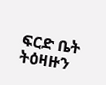ፍርድ ቤት ትዕዛዙን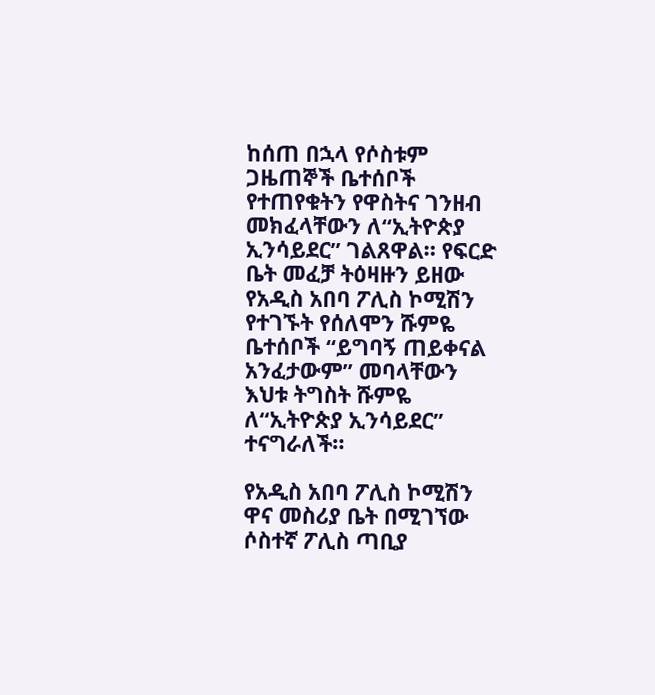ከሰጠ በኋላ የሶስቱም ጋዜጠኞች ቤተሰቦች የተጠየቁትን የዋስትና ገንዘብ መክፈላቸውን ለ“ኢትዮጵያ ኢንሳይደር” ገልጸዋል። የፍርድ ቤት መፈቻ ትዕዛዙን ይዘው የአዲስ አበባ ፖሊስ ኮሚሽን የተገኙት የሰለሞን ሹምዬ ቤተሰቦች “ይግባኝ ጠይቀናል አንፈታውም” መባላቸውን እህቱ ትግስት ሹምዬ ለ“ኢትዮጵያ ኢንሳይደር” ተናግራለች።

የአዲስ አበባ ፖሊስ ኮሚሽን ዋና መስሪያ ቤት በሚገኘው ሶስተኛ ፖሊስ ጣቢያ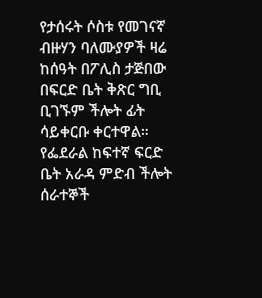የታሰሩት ሶስቱ የመገናኛ ብዙሃን ባለሙያዎች ዛሬ ከሰዓት በፖሊስ ታጅበው በፍርድ ቤት ቅጽር ግቢ ቢገኙም ችሎት ፊት ሳይቀርቡ ቀርተዋል። የፌደራል ከፍተኛ ፍርድ ቤት አራዳ ምድብ ችሎት ሰራተኞች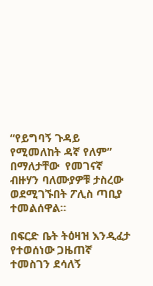“የይግባኝ ጉዳይ የሚመለከት ዳኛ የለም” በማለታቸው  የመገናኛ ብዙሃን ባለሙያዎቹ ታስረው ወደሚገኙበት ፖሊስ ጣቢያ ተመልሰዋል።

በፍርድ ቤት ትዕዛዝ እንዲፈታ የተወሰነው ጋዜጠኛ ተመስገን ደሳለኝ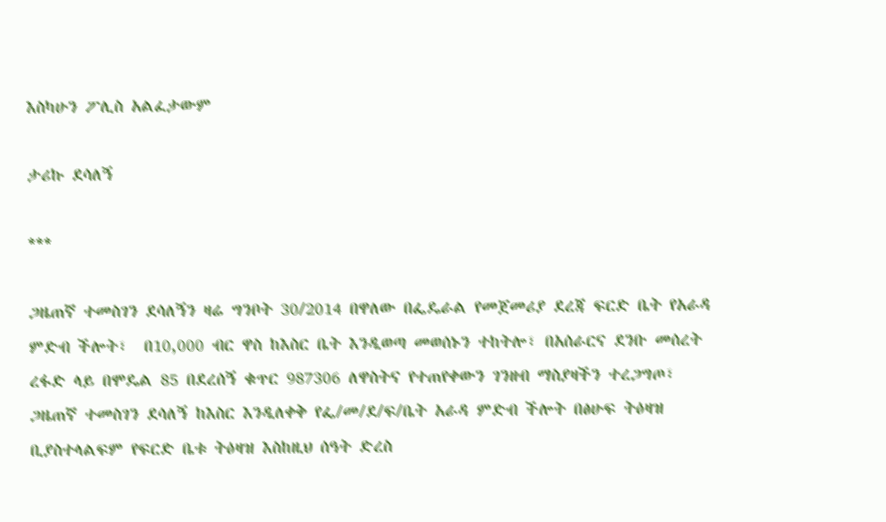እስካሁን ፖሊስ አልፈታውም

ታሪኩ ደሳለኝ

***

ጋዜጠኛ ተመስገን ደሳለኝን ዛሬ ግንቦት 30/2014 በዋለው በፌዴራል የመጀመሪያ ደረጃ ፍርድ ቤት የአራዳ ምድብ ችሎት፣  በ10,000 ብር ዋስ ከእስር ቤት እንዲወጣ መወሰኑን ተከትሎ፣ በአሰራርና ደንቡ መሰረት ረፋድ ላይ በሞዴል 85 በደረሰኝ ቁጥር 987306 ለዋስትና የተጠየቀውን ገንዘብ ማስያዛችን ተረጋግጦ፣ ጋዜጠኛ ተመስገን ደሳለኝ ከእስር እንዲለቀቅ የፌ/መ/ደ/ፍ/ቤት አራዳ ምድብ ችሎት በፅሁፍ ትዕዛዝ ቢያስተላልፍም የፍርድ ቤቱ ትዕዛዝ እስከዚህ ሰዓት ድረስ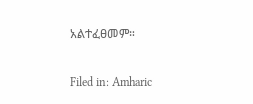አልተፈፀመም።

Filed in: Amharic